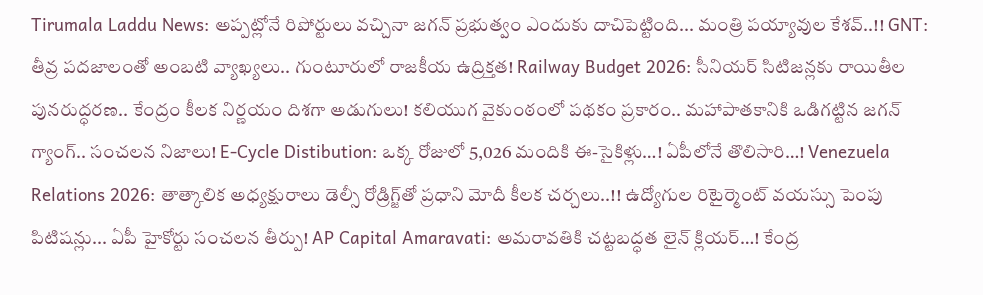Tirumala Laddu News: అప్పట్లోనే రిపోర్టులు వచ్చినా జగన్ ప్రభుత్వం ఎందుకు దాచిపెట్టింది... మంత్రి పయ్యావుల కేశవ్..!! GNT: తీవ్ర పదజాలంతో అంబటి వ్యాఖ్యలు.. గుంటూరులో రాజకీయ ఉద్రిక్తత! Railway Budget 2026: సీనియర్ సిటిజన్లకు రాయితీల పునరుద్ధరణ.. కేంద్రం కీలక నిర్ణయం దిశగా అడుగులు! కలియుగ వైకుంఠంలో పథకం ప్రకారం.. మహాపాతకానికి ఒడిగట్టిన జగన్ గ్యాంగ్.. సంచలన నిజాలు! E-Cycle Distibution: ఒక్క రోజులో 5,026 మందికి ఈ-సైకిళ్లు…! ఏపీలోనే తొలిసారి…! Venezuela Relations 2026: తాత్కాలిక అధ్యక్షురాలు డెల్సీ రోడ్రిగ్జ్‌తో ప్రధాని మోదీ కీలక చర్చలు..!! ఉద్యోగుల రిటైర్మెంట్ వయస్సు పెంపు పిటిషన్లు... ఏపీ హైకోర్టు సంచలన తీర్పు! AP Capital Amaravati: అమరావతికి చట్టబద్ధత లైన్ క్లియర్…! కేంద్ర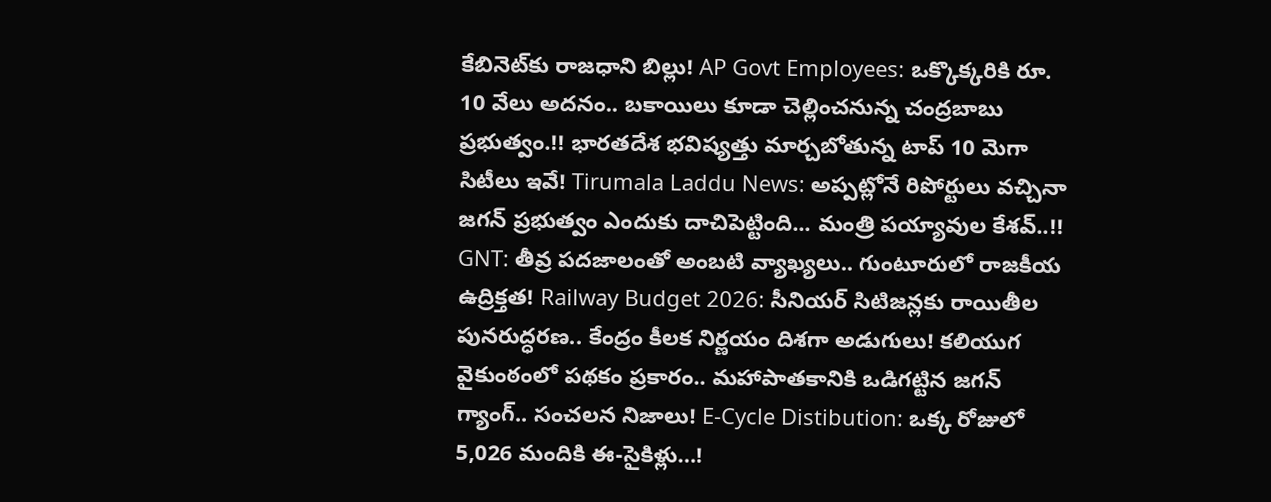కేబినెట్‌కు రాజధాని బిల్లు! AP Govt Employees: ఒక్కొక్కరికి రూ. 10 వేలు అదనం.. బకాయిలు కూడా చెల్లించనున్న చంద్రబాబు ప్రభుత్వం.!! భారతదేశ భవిష్యత్తు మార్చబోతున్న టాప్ 10 మెగా సిటీలు ఇవే! Tirumala Laddu News: అప్పట్లోనే రిపోర్టులు వచ్చినా జగన్ ప్రభుత్వం ఎందుకు దాచిపెట్టింది... మంత్రి పయ్యావుల కేశవ్..!! GNT: తీవ్ర పదజాలంతో అంబటి వ్యాఖ్యలు.. గుంటూరులో రాజకీయ ఉద్రిక్తత! Railway Budget 2026: సీనియర్ సిటిజన్లకు రాయితీల పునరుద్ధరణ.. కేంద్రం కీలక నిర్ణయం దిశగా అడుగులు! కలియుగ వైకుంఠంలో పథకం ప్రకారం.. మహాపాతకానికి ఒడిగట్టిన జగన్ గ్యాంగ్.. సంచలన నిజాలు! E-Cycle Distibution: ఒక్క రోజులో 5,026 మందికి ఈ-సైకిళ్లు…!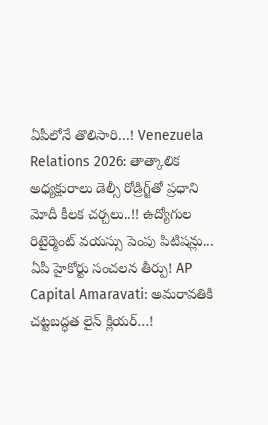ఏపీలోనే తొలిసారి…! Venezuela Relations 2026: తాత్కాలిక అధ్యక్షురాలు డెల్సీ రోడ్రిగ్జ్‌తో ప్రధాని మోదీ కీలక చర్చలు..!! ఉద్యోగుల రిటైర్మెంట్ వయస్సు పెంపు పిటిషన్లు... ఏపీ హైకోర్టు సంచలన తీర్పు! AP Capital Amaravati: అమరావతికి చట్టబద్ధత లైన్ క్లియర్…!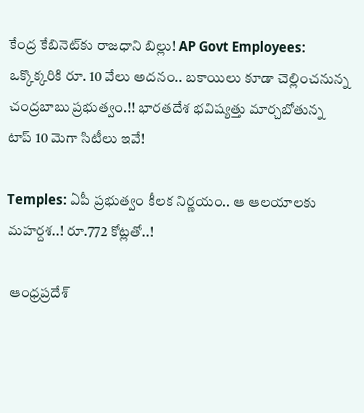కేంద్ర కేబినెట్‌కు రాజధాని బిల్లు! AP Govt Employees: ఒక్కొక్కరికి రూ. 10 వేలు అదనం.. బకాయిలు కూడా చెల్లించనున్న చంద్రబాబు ప్రభుత్వం.!! భారతదేశ భవిష్యత్తు మార్చబోతున్న టాప్ 10 మెగా సిటీలు ఇవే!

Temples: ఏపీ ప్రభుత్వం కీలక నిర్ణయం.. ఆ ఆలయాలకు మహర్దశ..! రూ.772 కోట్లతో..!

 ఆంధ్రప్రదేశ్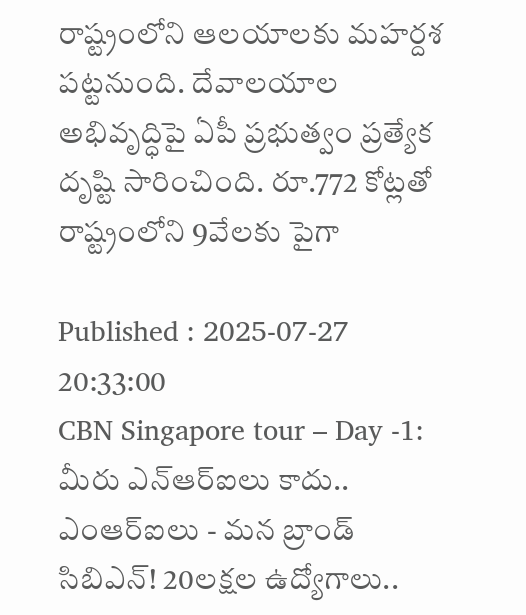రాష్ట్రంలోని ఆలయాలకు మహర్దశ పట్టనుంది. దేవాలయాల అభివృద్ధిపై ఏపీ ప్రభుత్వం ప్రత్యేక దృష్టి సారించింది. రూ.772 కోట్లతో రాష్ట్రంలోని 9వేలకు పైగా

Published : 2025-07-27 20:33:00
CBN Singapore tour – Day -1: మీరు ఎన్ఆర్ఐలు కాదు.. ఎంఆర్ఐలు - మన బ్రాండ్ సిబిఎన్! 20లక్షల ఉద్యోగాలు..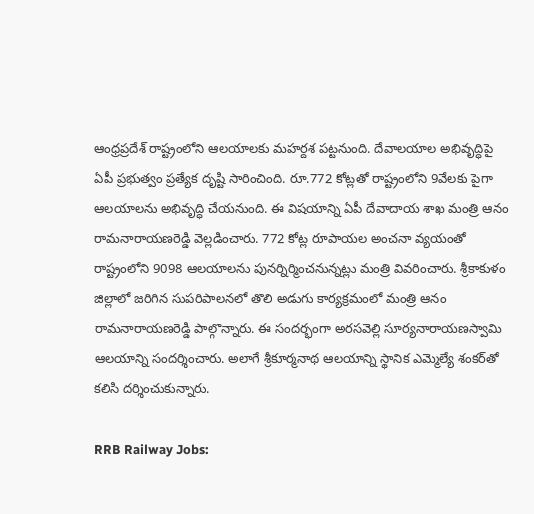ఆంధ్రప్రదేశ్ రాష్ట్రంలోని ఆలయాలకు మహర్దశ పట్టనుంది. దేవాలయాల అభివృద్ధిపై ఏపీ ప్రభుత్వం ప్రత్యేక దృష్టి సారించింది. రూ.772 కోట్లతో రాష్ట్రంలోని 9వేలకు పైగా ఆలయాలను అభివృద్ధి చేయనుంది. ఈ విషయాన్ని ఏపీ దేవాదాయ శాఖ మంత్రి ఆనం రామనారాయణరెడ్డి వెల్లడించారు. 772 కోట్ల రూపాయల అంచనా వ్యయంతో రాష్ట్రంలోని 9098 ఆలయాలను పునర్నిర్మించనున్నట్లు మంత్రి వివరించారు. శ్రీకాకుళం జిల్లాలో జరిగిన సుపరిపాలనలో తొలి అడుగు కార్యక్రమంలో మంత్రి ఆనం రామనారాయణరెడ్డి పాల్గొన్నారు. ఈ సందర్భంగా అరసవెల్లి సూర్యనారాయణస్వామి ఆలయాన్ని సందర్శించారు. అలాగే శ్రీకూర్మనాథ ఆలయాన్ని స్థానిక ఎమ్మెల్యే శంకర్‌తో కలిసి దర్శించుకున్నారు.

RRB Railway Jobs: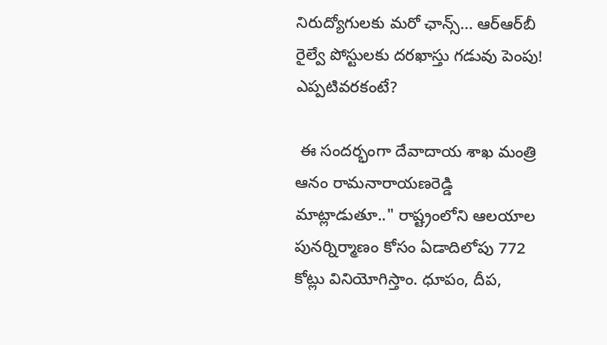నిరుద్యోగులకు మరో ఛాన్స్… ఆర్‌ఆర్‌బీ రైల్వే పోస్టులకు దరఖాస్తు గడువు పెంపు! ఎప్పటివరకంటే?

 ఈ సందర్భంగా దేవాదాయ శాఖ మంత్రి ఆనం రామనారాయణరెడ్డి మాట్లాడుతూ.." రాష్ట్రంలోని ఆలయాల పునర్నిర్మాణం కోసం ఏడాదిలోపు 772 కోట్లు వినియోగిస్తాం. ధూపం, దీప,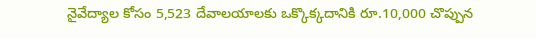నైవేద్యాల కోసం 5,523 దేవాలయాలకు ఒక్కొక్కదానికి రూ.10,000 చొప్పున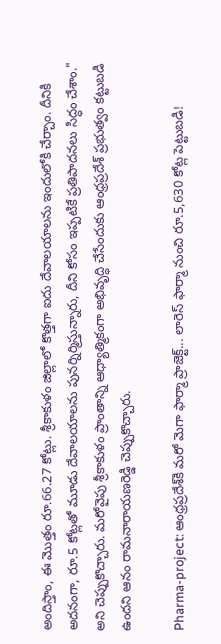అందిస్తాం, ఈ మొత్తం రూ.66.27 కోట్లు. శ్రీకాకుళం జిల్లాలో కొత్తగా ఐదు దేవాలయాలను ఇందులోకి చేర్చాం. దీనికి అదనంగా, రూ.5 కోట్లతో మూడు దేవాలయాలను పునర్నిర్మిస్తున్నారు, దీని కోసం ఇప్పటికే ప్రతిపాదనలు సిద్ధం చేశాం." అని చెప్పుకొచ్చారు. మరోవైపు శ్రీకాకుళం ప్రాంతాన్ని ఆధ్యాత్మికంగా అభివృద్ధి చేసేందుకు ఆంధ్రప్రదేశ్ ప్రభుత్వం కట్టుబడి ఉందని ఆనం రామనారాయణరెడ్డి చెప్పుకొచ్చారు.

Pharma-project: ఆంధ్రప్రదేశ్‌కి మరో మెగా ఫార్మా ప్రాజెక్ట్... లారెస్ ఫార్మా నుంచి రూ.5,630 కోట్ల పెట్టుబడి!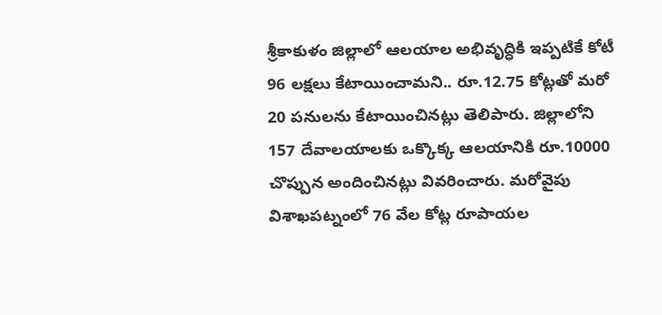శ్రీకాకుళం జిల్లాలో ఆలయాల అభివృద్ధికి ఇప్పటికే కోటీ 96 లక్షలు కేటాయించామని.. రూ.12.75 కోట్లతో మరో 20 పనులను కేటాయించినట్లు తెలిపారు. జిల్లాలోని 157 దేవాలయాలకు ఒక్కొక్క ఆలయానికి రూ.10000 చొప్పున అందించినట్లు వివరించారు. మరోవైపు విశాఖపట్నంలో 76 వేల కోట్ల రూపాయల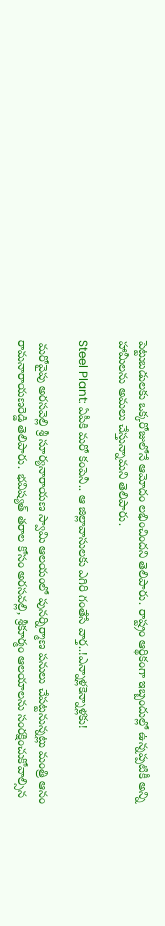పెట్టుబడులకు ఒక్కరోజులోనే ఆమోదం లభించిందని తెలిపారు. రాష్ట్రం ఆర్థికంగా ఇబ్బందుల్లో ఉన్నప్పటికీ అన్ని హామీలను అమలు చేస్తున్నామని తెలిపారు.

Steel Plant: ఏపీకి మరో కంపెనీ.. ఆ జిల్లావాసులకు ఎగిరి గంతేసే వార్త..!ఎన్నాళ్లకెన్నాళ్లకు!

 మరోవైపు అరసవెల్లి శ్రీ సూర్యనారాయణ స్వామి ఆలయంలో పునర్నిర్మాణ పనులు చేపట్టనున్నట్లు మంత్రి ఆనం రామనారాయణరెడ్డి తెలిపారు. భవిష్యత్ తరాల కోసం అరసవల్లి, శ్రీకూర్మం ఆలయాలను సంరక్షించుకోవాల్సిన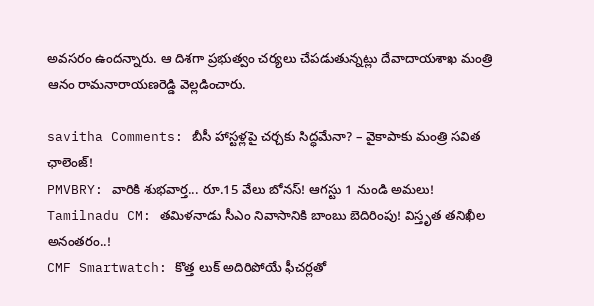అవసరం ఉందన్నారు. ఆ దిశగా ప్రభుత్వం చర్యలు చేపడుతున్నట్లు దేవాదాయశాఖ మంత్రి ఆనం రామనారాయణరెడ్డి వెల్లడించారు.

savitha Comments: బీసీ హాస్టళ్లపై చర్చకు సిద్ధమేనా? – వైకాపాకు మంత్రి సవిత ఛాలెంజ్!
PMVBRY: వారికి శుభవార్త... రూ.15 వేలు బోనస్! ఆగస్టు 1 నుండి అమలు!
Tamilnadu CM: తమిళనాడు సీఎం నివాసానికి బాంబు బెదిరింపు! విస్తృత తనిఖీల అనంతరం..!
CMF Smartwatch: కొత్త లుక్ అదిరిపోయే ఫీచర్లతో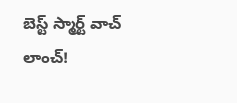బెస్ట్ స్మార్ట్ వాచ్ లాంచ్!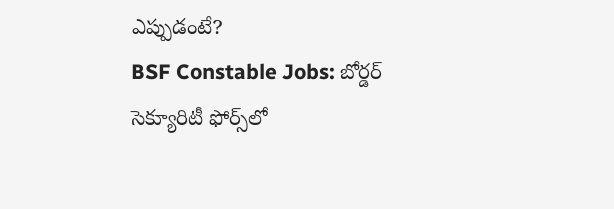ఎప్పుడంటే?
BSF Constable Jobs: బోర్డర్‌ సెక్యూరిటీ ఫోర్స్‌లో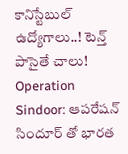కానిస్టేబుల్‌ ఉద్యోగాలు..! టెన్త్‌ పాసైతే చాలు!
Operation Sindoor: ఆపరేషన్ సిందూర్ తో భారత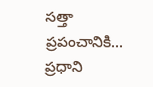సత్తా ప్రపంచానికి... ప్రధాని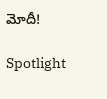మోదీ!

Spotlight